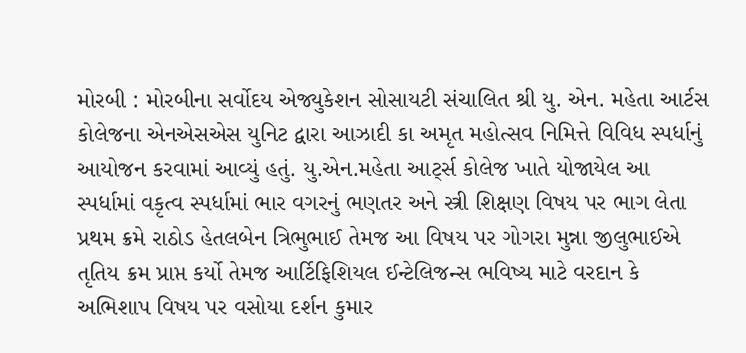મોરબી : મોરબીના સર્વોદય એજ્યુકેશન સોસાયટી સંચાલિત શ્રી યુ. એન. મહેતા આર્ટસ કોલેજના એનએસએસ યુનિટ દ્વારા આઝાદી કા અમૃત મહોત્સવ નિમિત્તે વિવિધ સ્પર્ધાનું આયોજન કરવામાં આવ્યું હતું. યુ.એન.મહેતા આર્ટ્સ કોલેજ ખાતે યોજાયેલ આ સ્પર્ધામાં વકૃત્વ સ્પર્ધામાં ભાર વગરનું ભણતર અને સ્ત્રી શિક્ષણ વિષય પર ભાગ લેતા પ્રથમ ક્રમે રાઠોડ હેતલબેન ત્રિભુભાઈ તેમજ આ વિષય પર ગોગરા મુન્ના જીલુભાઈએ તૃતિય ક્રમ પ્રાપ્ત કર્યો તેમજ આર્ટિફિશિયલ ઈન્ટેલિજન્સ ભવિષ્ય માટે વરદાન કે અભિશાપ વિષય પર વસોયા દર્શન કુમાર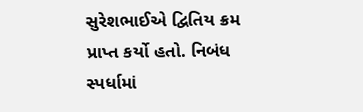સુરેશભાઈએ દ્વિતિય ક્રમ પ્રાપ્ત કર્યો હતો. નિબંધ સ્પર્ધામાં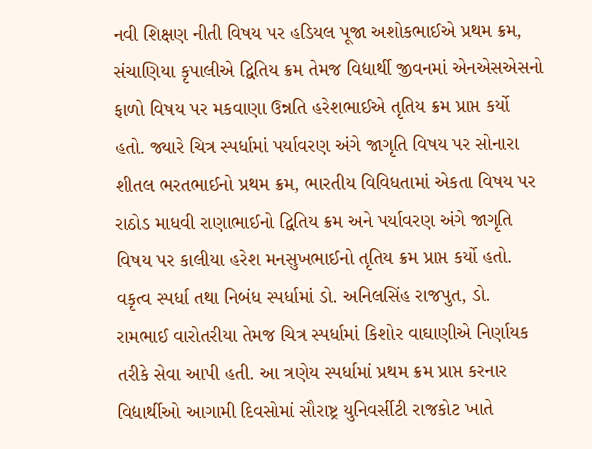નવી શિક્ષણ નીતી વિષય પર હડિયલ પૂજા અશોકભાઈએ પ્રથમ ક્રમ, સંચાણિયા કૃપાલીએ દ્વિતિય ક્રમ તેમજ વિદ્યાર્થી જીવનમાં એનએસએસનો ફાળો વિષય પર મકવાણા ઉન્નતિ હરેશભાઈએ તૃતિય ક્રમ પ્રાપ્ત કર્યો હતો. જ્યારે ચિત્ર સ્પર્ધામાં પર્યાવરણ અંગે જાગૃતિ વિષય પર સોનારા શીતલ ભરતભાઈનો પ્રથમ ક્રમ, ભારતીય વિવિધતામાં એકતા વિષય પર રાઠોડ માધવી રાણાભાઈનો દ્વિતિય ક્રમ અને પર્યાવરણ અંગે જાગૃતિ વિષય પર કાલીયા હરેશ મનસુખભાઈનો તૃતિય ક્રમ પ્રાપ્ત કર્યો હતો. વકૃત્વ સ્પર્ધા તથા નિબંધ સ્પર્ધામાં ડો. અનિલસિંહ રાજપુત, ડો. રામભાઈ વારોતરીયા તેમજ ચિત્ર સ્પર્ધામાં કિશોર વાઘાણીએ નિર્ણાયક તરીકે સેવા આપી હતી. આ ત્રણેય સ્પર્ધામાં પ્રથમ ક્રમ પ્રાપ્ત કરનાર વિદ્યાર્થીઓ આગામી દિવસોમાં સૌરાષ્ટ્ર યુનિવર્સીટી રાજકોટ ખાતે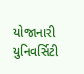યોજાનારી યુનિવર્સિટી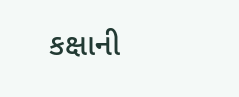કક્ષાની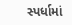સ્પર્ધામાં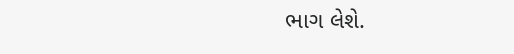ભાગ લેશે.